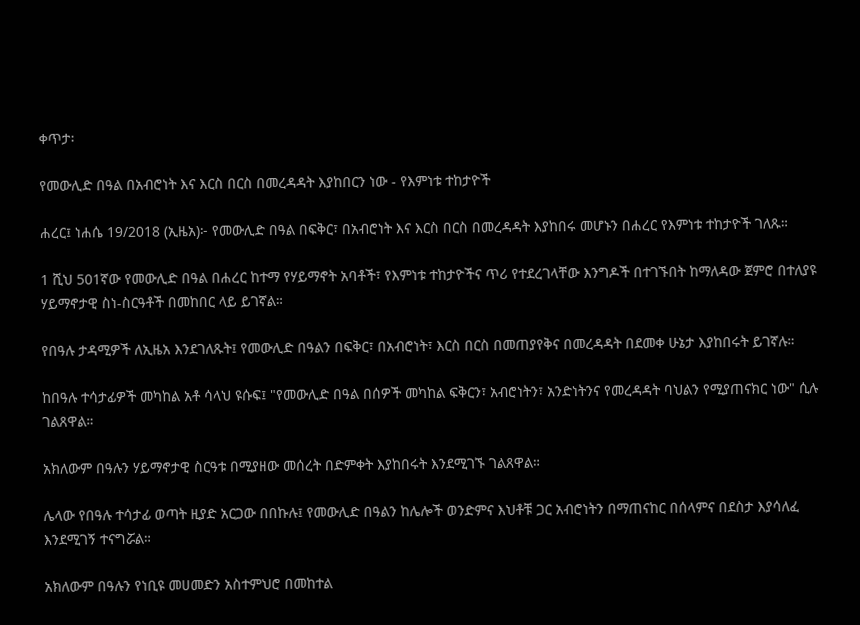ቀጥታ፡

የመውሊድ በዓል በአብሮነት እና እርስ በርስ በመረዳዳት እያከበርን ነው - የእምነቱ ተከታዮች

ሐረር፤ ነሐሴ 19/2018 (ኢዜአ)፦ የመውሊድ በዓል በፍቅር፣ በአብሮነት እና እርስ በርስ በመረዳዳት እያከበሩ መሆኑን በሐረር የእምነቱ ተከታዮች ገለጹ።

1 ሺህ 501ኛው የመውሊድ በዓል በሐረር ከተማ የሃይማኖት አባቶች፣ የእምነቱ ተከታዮችና ጥሪ የተደረገላቸው እንግዶች በተገኙበት ከማለዳው ጀምሮ በተለያዩ ሃይማኖታዊ ስነ-ስርዓቶች በመከበር ላይ ይገኛል።

የበዓሉ ታዳሚዎች ለኢዜአ እንደገለጹት፤ የመውሊድ በዓልን በፍቅር፣ በአብሮነት፣ እርስ በርስ በመጠያየቅና በመረዳዳት በደመቀ ሁኔታ እያከበሩት ይገኛሉ።

ከበዓሉ ተሳታፊዎች መካከል አቶ ሳላህ ዩሱፍ፤ "የመውሊድ በዓል በሰዎች መካከል ፍቅርን፣ አብሮነትን፣ አንድነትንና የመረዳዳት ባህልን የሚያጠናክር ነው" ሲሉ ገልጸዋል።

አክለውም በዓሉን ሃይማኖታዊ ስርዓቱ በሚያዘው መሰረት በድምቀት እያከበሩት እንደሚገኙ ገልጸዋል።

ሌላው የበዓሉ ተሳታፊ ወጣት ዚያድ አርጋው በበኩሉ፤ የመውሊድ በዓልን ከሌሎች ወንድምና እህቶቹ ጋር አብሮነትን በማጠናከር በሰላምና በደስታ እያሳለፈ እንደሚገኝ ተናግሯል።

አክለውም በዓሉን የነቢዩ መሀመድን አስተምህሮ በመከተል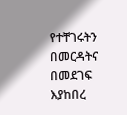የተቸገሩትን በመርዳትና በመደገፍ እያከበረ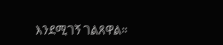እንደሚገኝ ገልጸዋል።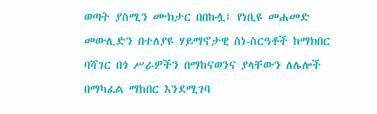ወጣት ያስሚን ሙክታር በበኩሏ፤ የነቢዩ መሐመድ መውሊድን በተለያዩ ሃይማኖታዊ ስነ-ስርዓቶች ከማክበር ባሻገር በጎ ሥራዎችን በማከናወንና ያላቸውን ለሌሎች በማካፈል ማከበር እንደሚገባ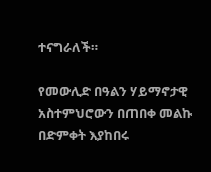ተናግራለች።

የመውሊድ በዓልን ሃይማኖታዊ አስተምህሮውን በጠበቀ መልኩ በድምቀት እያከበሩ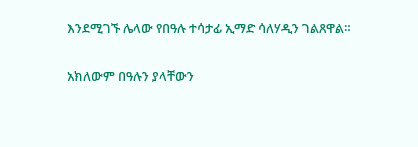እንደሚገኙ ሌላው የበዓሉ ተሳታፊ ኢማድ ሳለሃዲን ገልጸዋል።

አክለውም በዓሉን ያላቸውን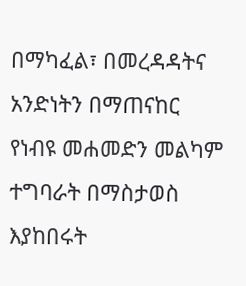በማካፈል፣ በመረዳዳትና አንድነትን በማጠናከር የነብዩ መሐመድን መልካም ተግባራት በማስታወስ እያከበሩት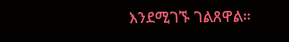እንደሚገኙ ገልጸዋል።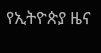የኢትዮጵያ ዜና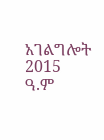አገልግሎት
2015
ዓ.ም